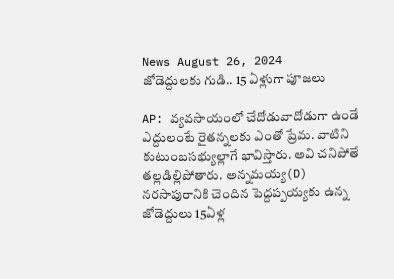News August 26, 2024
జోడెద్దులకు గుడి.. 15 ఏళ్లుగా పూజలు

AP: వ్యవసాయంలో చేదోడువాదోడుగా ఉండే ఎద్దులంటే రైతన్నలకు ఎంతో ప్రేమ. వాటిని కుటుంబసభ్యుల్లాగే భావిస్తారు. అవి చనిపోతే తల్లడిల్లిపోతారు. అన్నమయ్య(D) నరసాపురానికి చెందిన పెద్దప్పయ్యకు ఉన్న జోడెద్దులు 15ఏళ్ల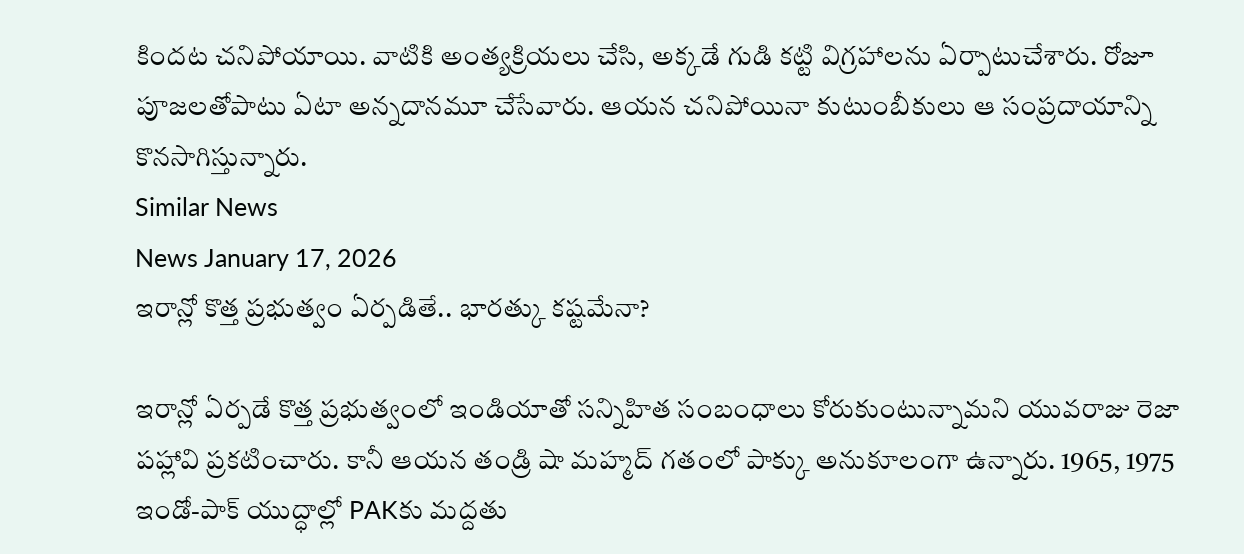కిందట చనిపోయాయి. వాటికి అంత్యక్రియలు చేసి, అక్కడే గుడి కట్టి విగ్రహాలను ఏర్పాటుచేశారు. రోజూ పూజలతోపాటు ఏటా అన్నదానమూ చేసేవారు. ఆయన చనిపోయినా కుటుంబీకులు ఆ సంప్రదాయాన్ని కొనసాగిస్తున్నారు.
Similar News
News January 17, 2026
ఇరాన్లో కొత్త ప్రభుత్వం ఏర్పడితే.. భారత్కు కష్టమేనా?

ఇరాన్లో ఏర్పడే కొత్త ప్రభుత్వంలో ఇండియాతో సన్నిహిత సంబంధాలు కోరుకుంటున్నామని యువరాజు రెజా పహ్లావి ప్రకటించారు. కానీ ఆయన తండ్రి షా మహ్మద్ గతంలో పాక్కు అనుకూలంగా ఉన్నారు. 1965, 1975 ఇండో-పాక్ యుద్ధాల్లో PAKకు మద్దతు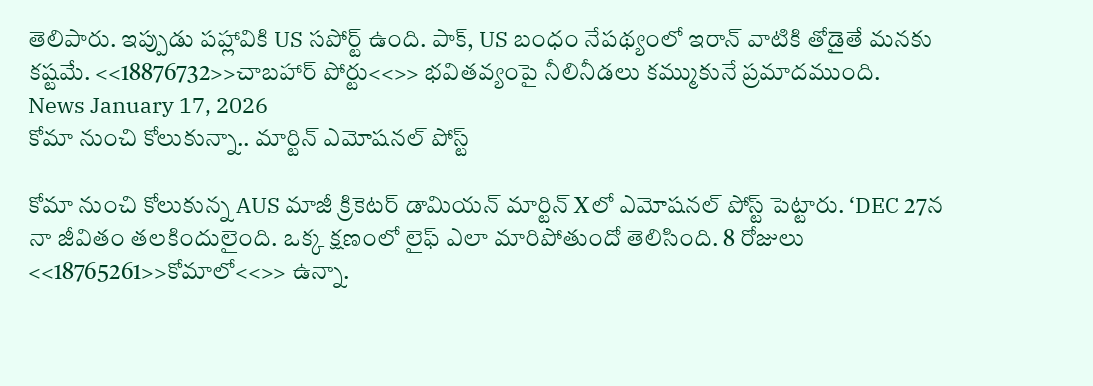తెలిపారు. ఇప్పుడు పహ్లావికి US సపోర్ట్ ఉంది. పాక్, US బంధం నేపథ్యంలో ఇరాన్ వాటికి తోడైతే మనకు కష్టమే. <<18876732>>చాబహార్ పోర్టు<<>> భవితవ్యంపై నీలినీడలు కమ్ముకునే ప్రమాదముంది.
News January 17, 2026
కోమా నుంచి కోలుకున్నా.. మార్టిన్ ఎమోషనల్ పోస్ట్

కోమా నుంచి కోలుకున్న AUS మాజీ క్రికెటర్ డామియన్ మార్టిన్ Xలో ఎమోషనల్ పోస్ట్ పెట్టారు. ‘DEC 27న నా జీవితం తలకిందులైంది. ఒక్క క్షణంలో లైఫ్ ఎలా మారిపోతుందో తెలిసింది. 8 రోజులు <<18765261>>కోమాలో<<>> ఉన్నా.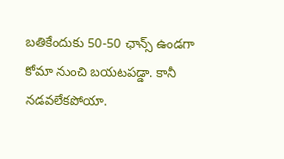బతికేందుకు 50-50 ఛాన్స్ ఉండగా కోమా నుంచి బయటపడ్డా. కానీ నడవలేకపోయా.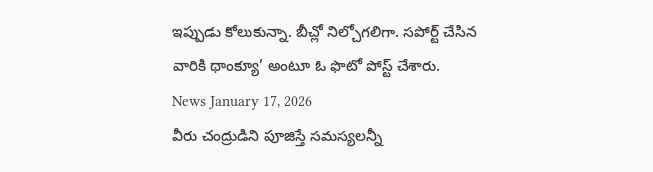ఇప్పుడు కోలుకున్నా. బీచ్లో నిల్చోగలిగా. సపోర్ట్ చేసిన వారికి థాంక్యూ’ అంటూ ఓ ఫొటో పోస్ట్ చేశారు.
News January 17, 2026
వీరు చంద్రుడిని పూజిస్తే సమస్యలన్నీ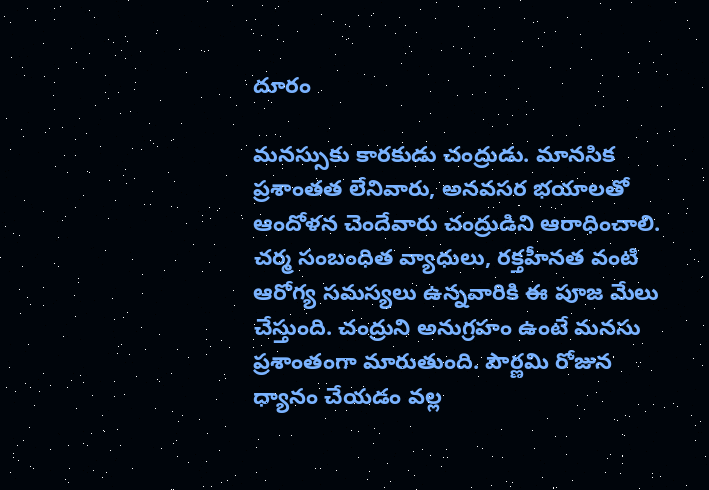దూరం

మనస్సుకు కారకుడు చంద్రుడు. మానసిక ప్రశాంతత లేనివారు, అనవసర భయాలతో ఆందోళన చెందేవారు చంద్రుడిని ఆరాధించాలి. చర్మ సంబంధిత వ్యాధులు, రక్తహీనత వంటి ఆరోగ్య సమస్యలు ఉన్నవారికి ఈ పూజ మేలు చేస్తుంది. చంద్రుని అనుగ్రహం ఉంటే మనసు ప్రశాంతంగా మారుతుంది. పౌర్ణమి రోజున ధ్యానం చేయడం వల్ల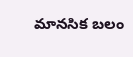మానసిక బలం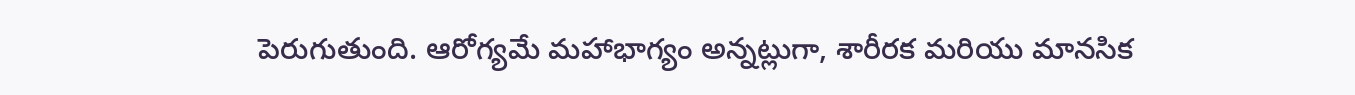పెరుగుతుంది. ఆరోగ్యమే మహాభాగ్యం అన్నట్లుగా, శారీరక మరియు మానసిక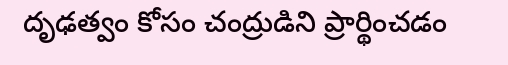దృఢత్వం కోసం చంద్రుడిని ప్రార్థించడం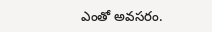ఎంతో అవసరం.